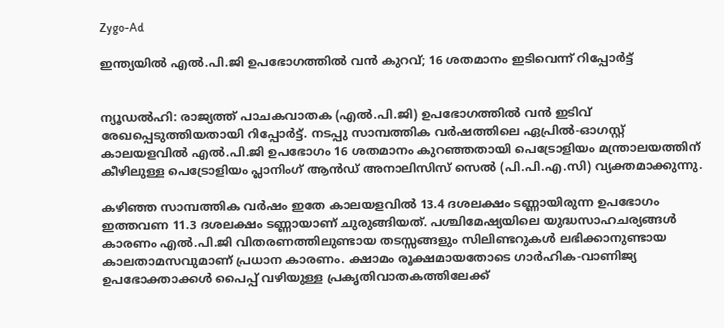Zygo-Ad

ഇന്ത്യയിൽ എൽ.പി.ജി ഉപഭോഗത്തിൽ വൻ കുറവ്; 16 ശതമാനം ഇടിവെന്ന് റിപ്പോർട്ട്


ന്യൂഡൽഹി: രാജ്യത്ത് പാചകവാതക (എൽ.പി.ജി) ഉപഭോഗത്തിൽ വൻ ഇടിവ് രേഖപ്പെടുത്തിയതായി റിപ്പോർട്ട്. നടപ്പു സാമ്പത്തിക വർഷത്തിലെ ഏപ്രിൽ-ഓഗസ്റ്റ് കാലയളവിൽ എൽ.പി.ജി ഉപഭോഗം 16 ശതമാനം കുറഞ്ഞതായി പെട്രോളിയം മന്ത്രാലയത്തിന് കീഴിലുള്ള പെട്രോളിയം പ്ലാനിംഗ് ആൻഡ് അനാലിസിസ് സെൽ (പി.പി.എ.സി) വ്യക്തമാക്കുന്നു.

കഴിഞ്ഞ സാമ്പത്തിക വർഷം ഇതേ കാലയളവിൽ 13.4 ദശലക്ഷം ടണ്ണായിരുന്ന ഉപഭോഗം ഇത്തവണ 11.3 ദശലക്ഷം ടണ്ണായാണ് ചുരുങ്ങിയത്. പശ്ചിമേഷ്യയിലെ യുദ്ധസാഹചര്യങ്ങൾ കാരണം എൽ.പി.ജി വിതരണത്തിലുണ്ടായ തടസ്സങ്ങളും സിലിണ്ടറുകൾ ലഭിക്കാനുണ്ടായ കാലതാമസവുമാണ് പ്രധാന കാരണം. ക്ഷാമം രൂക്ഷമായതോടെ ഗാർഹിക-വാണിജ്യ ഉപഭോക്താക്കൾ പൈപ്പ് വഴിയുള്ള പ്രകൃതിവാതകത്തിലേക്ക്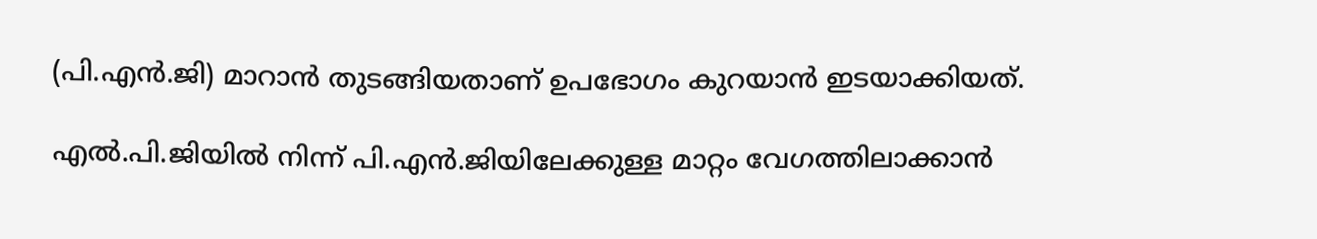(പി.എൻ.ജി) മാറാൻ തുടങ്ങിയതാണ് ഉപഭോഗം കുറയാൻ ഇടയാക്കിയത്.

എൽ.പി.ജിയിൽ നിന്ന് പി.എൻ.ജിയിലേക്കുള്ള മാറ്റം വേഗത്തിലാക്കാൻ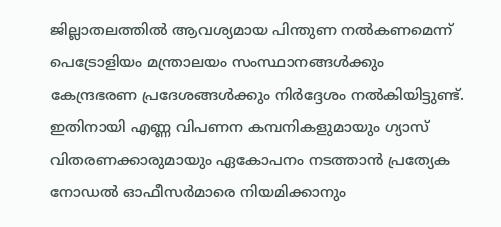ജില്ലാതലത്തിൽ ആവശ്യമായ പിന്തുണ നൽകണമെന്ന് പെട്രോളിയം മന്ത്രാലയം സംസ്ഥാനങ്ങൾക്കും കേന്ദ്രഭരണ പ്രദേശങ്ങൾക്കും നിർദ്ദേശം നൽകിയിട്ടുണ്ട്. ഇതിനായി എണ്ണ വിപണന കമ്പനികളുമായും ഗ്യാസ് വിതരണക്കാരുമായും ഏകോപനം നടത്താൻ പ്രത്യേക നോഡൽ ഓഫീസർമാരെ നിയമിക്കാനും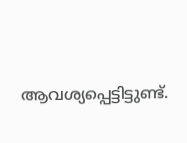ആവശ്യപ്പെട്ടിട്ടുണ്ട്.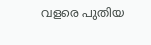വളരെ പുതിയ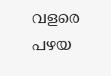വളരെ പഴയ